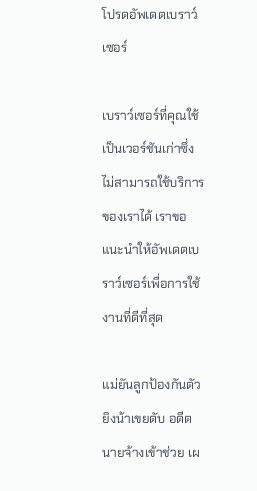โปรดอัพเดตเบราว์เซอร์

เบราว์เซอร์ที่คุณใช้เป็นเวอร์ชันเก่าซึ่งไม่สามารถใช้บริการของเราได้ เราขอแนะนำให้อัพเดตเบราว์เซอร์เพื่อการใช้งานที่ดีที่สุด

แม่ยันลูกป้องกันตัว ยิงน้าเขยดับ อดีตนายจ้างเข้าช่วย เผ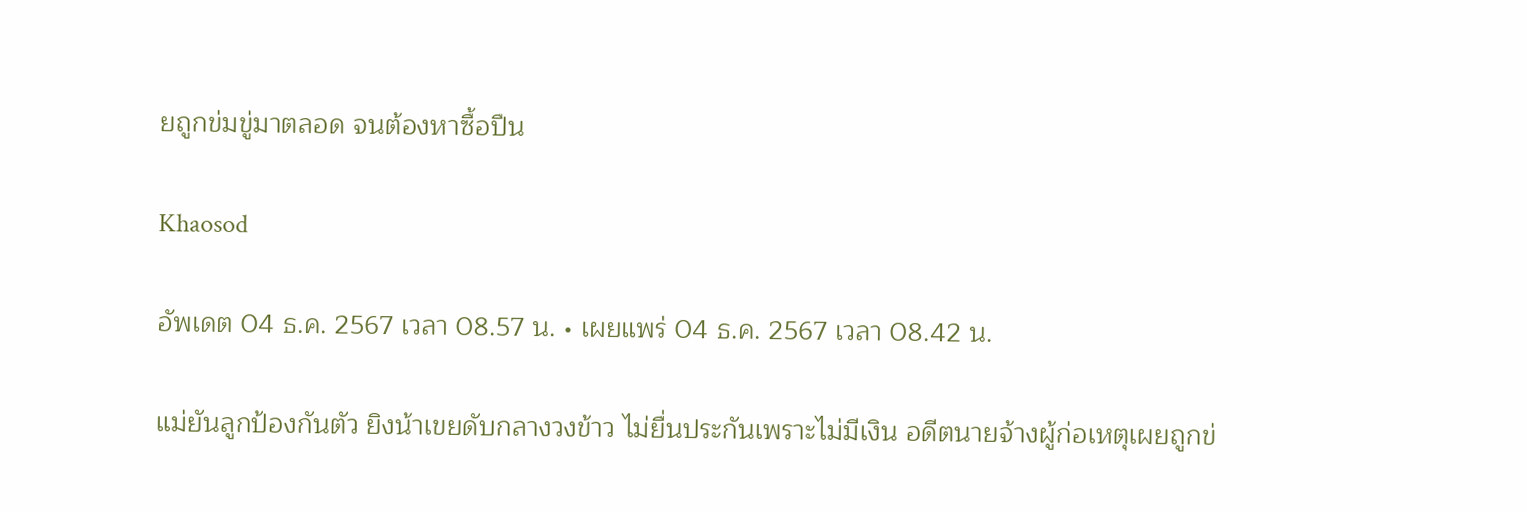ยถูกข่มขู่มาตลอด จนต้องหาซื้อปืน

Khaosod

อัพเดต 04 ธ.ค. 2567 เวลา 08.57 น. • เผยแพร่ 04 ธ.ค. 2567 เวลา 08.42 น.

แม่ยันลูกป้องกันตัว ยิงน้าเขยดับกลางวงข้าว ไม่ยื่นประกันเพราะไม่มีเงิน อดีตนายจ้างผู้ก่อเหตุเผยถูกข่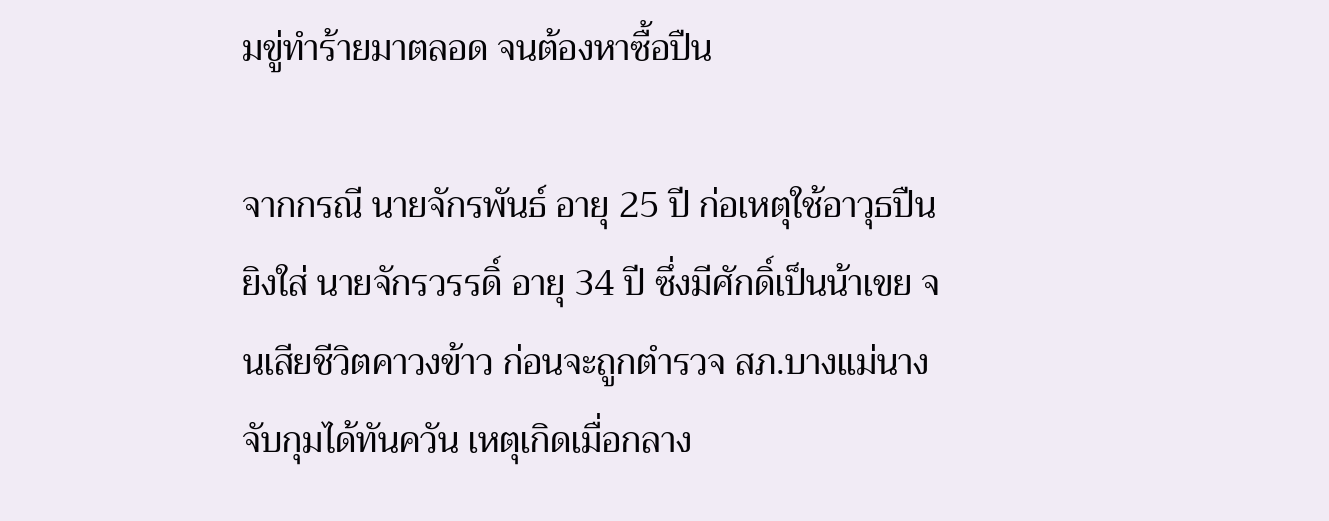มขู่ทำร้ายมาตลอด จนต้องหาซื้อปืน

จากกรณี นายจักรพันธ์ อายุ 25 ปี ก่อเหตุใช้อาวุธปืนยิงใส่ นายจักรวรรดิ์ อายุ 34 ปี ซึ่งมีศักดิ์เป็นน้าเขย จนเสียชีวิตคาวงข้าว ก่อนจะถูกตำรวจ สภ.บางแม่นาง จับกุมได้ทันควัน เหตุเกิดเมื่อกลาง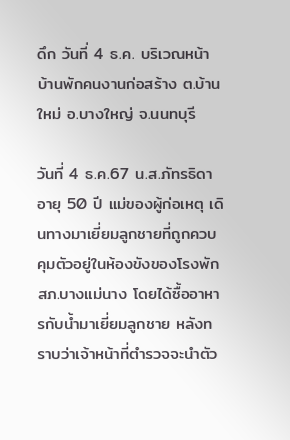ดึก วันที่ 4 ธ.ค. บริเวณหน้าบ้านพักคนงานก่อสร้าง ต.บ้านใหม่ อ.บางใหญ่ จ.นนทบุรี

วันที่ 4 ธ.ค.67 น.ส.ภัทรธิดา อายุ 50 ปี แม่ของผู้ก่อเหตุ เดินทางมาเยี่ยมลูกชายที่ถูกควบคุมตัวอยู่ในห้องขังของโรงพัก สภ.บางแม่นาง โดยได้ซื้ออาหารกับน้ำมาเยี่ยมลูกชาย หลังทราบว่าเจ้าหน้าที่ตำรวจจะนำตัว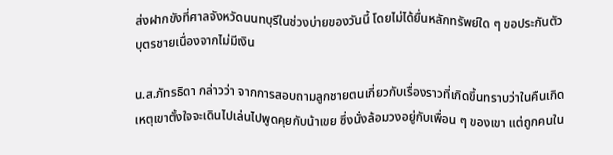ส่งฝากขังที่ศาลจังหวัดนนทบุรีในช่วงบ่ายของวันนี้ โดยไม่ได้ยื่นหลักทรัพย์ใด ๆ ขอประกันตัวบุตรชายเนื่องจากไม่มีเงิน

น.ส.ภัทรธิดา กล่าวว่า จากการสอบถามลูกชายตนเกี่ยวกับเรื่องราวที่เกิดขึ้นทราบว่าในคืนเกิดเหตุเขาตั้งใจจะเดินไปเล่นไปพูดคุยกับน้าเขย ซึ่งนั่งล้อมวงอยู่กับเพื่อน ๆ ของเขา แต่ถูกคนใน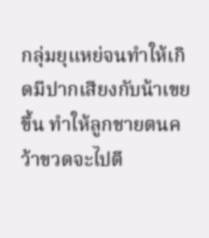กลุ่มยุแหย่จนทำให้เกิดมีปากเสียงกับน้าเขยขึ้น ทำให้ลูกชายตนคว้าขวดจะไปตี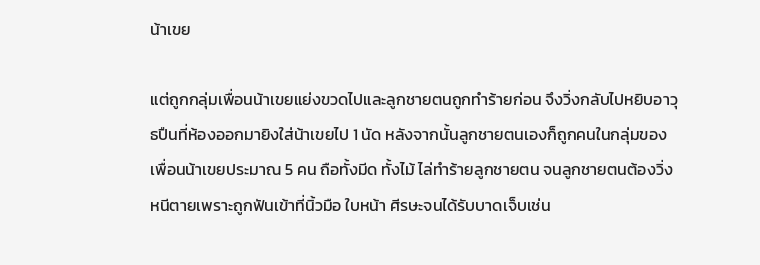น้าเขย

แต่ถูกกลุ่มเพื่อนน้าเขยแย่งขวดไปและลูกชายตนถูกทำร้ายก่อน จึงวิ่งกลับไปหยิบอาวุธปืนที่ห้องออกมายิงใส่น้าเขยไป 1 นัด หลังจากนั้นลูกชายตนเองก็ถูกคนในกลุ่มของเพื่อนน้าเขยประมาณ 5 คน ถือทั้งมีด ทั้งไม้ ไล่ทำร้ายลูกชายตน จนลูกชายตนต้องวิ่งหนีตายเพราะถูกฟันเข้าที่นิ้วมือ ใบหน้า ศีรษะจนได้รับบาดเจ็บเช่น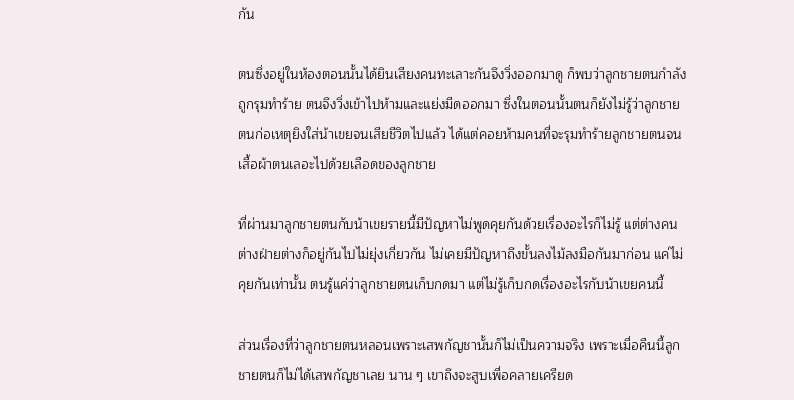กัน

ตนซึ่งอยู่ในห้องตอนนั้นได้ยินเสียงคนทะเลาะกันจึงวิ่งออกมาดู ก็พบว่าลูกชายตนกำลังถูกรุมทำร้าย ตนจึงวิ่งเข้าไปห้ามและแย่งมีดออกมา ซึ่งในตอนนั้นตนก็ยังไม่รู้ว่าลูกชายตนก่อเหตุยิงใส่น้าเขยจนเสียชีวิตไปแล้ว ได้แต่คอยห้ามคนที่จะรุมทำร้ายลูกชายตนจนเสื้อผ้าตนเลอะไปด้วยเลือดของลูกชาย

ที่ผ่านมาลูกชายตนกับน้าเขยรายนี้มีปัญหาไม่พูดคุยกันด้วยเรื่องอะไรก็ไม่รู้ แต่ต่างคนต่างฝ่ายต่างก็อยู่กันไปไม่ยุ่งเกี่ยวกัน ไม่เคยมีปัญหาถึงขั้นลงไม้ลงมือกันมาก่อน แค่ไม่คุยกันเท่านั้น ตนรู้แค่ว่าลูกชายตนเก็บกดมา แต่ไม่รู้เก็บกดเรื่องอะไรกับน้าเขยคนนี้

ส่วนเรื่องที่ว่าลูกชายตนหลอนเพราะเสพกัญชานั้นก็ไม่เป็นความจริง เพราะเมื่อคืนนี้ลูกชายตนก็ไม่ได้เสพกัญชาเลย นาน ๆ เขาถึงจะสูบเพื่อคลายเครียด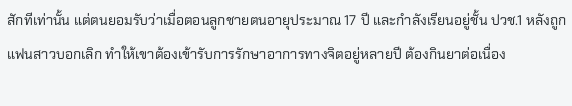สักทีเท่านั้น แต่ตนยอมรับว่าเมื่อตอนลูกชายตนอายุประมาณ 17 ปี และกำลังเรียนอยู่ชั้น ปวช.1 หลังถูกแฟนสาวบอกเลิก ทำให้เขาต้องเข้ารับการรักษาอาการทางจิตอยู่หลายปี ต้องกินยาต่อเนื่อง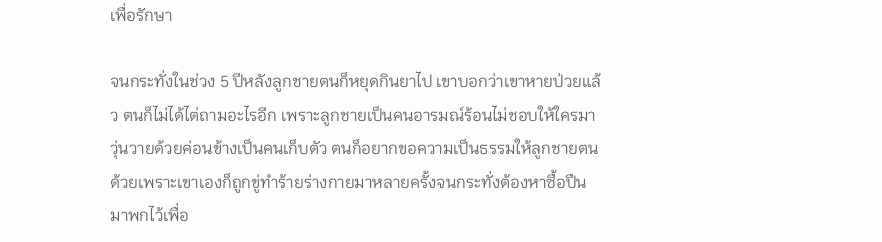เพื่อรักษา

จนกระทั่งในช่วง 5 ปีหลังลูกชายตนก็หยุดกินยาไป เขาบอกว่าเขาหายป่วยแล้ว ตนก็ไม่ได้ไต่ถามอะไรอีก เพราะลูกชายเป็นคนอารมณ์ร้อนไม่ชอบให้ใครมาวุ่นวายด้วยค่อนข้างเป็นคนเก็บตัว ตนก็อยากขอความเป็นธรรมให้ลูกชายตนด้วยเพราะเขาเองก็ถูกขู่ทำร้ายร่างกายมาหลายครั้งจนกระทั่งต้องหาซื้อปืนมาพกไว้เพื่อ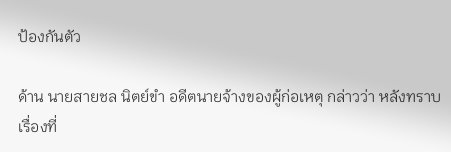ป้องกันตัว

ด้าน นายสายชล นิตย์ขำ อดีตนายจ้างของผู้ก่อเหตุ กล่าวว่า หลังทราบเรื่องที่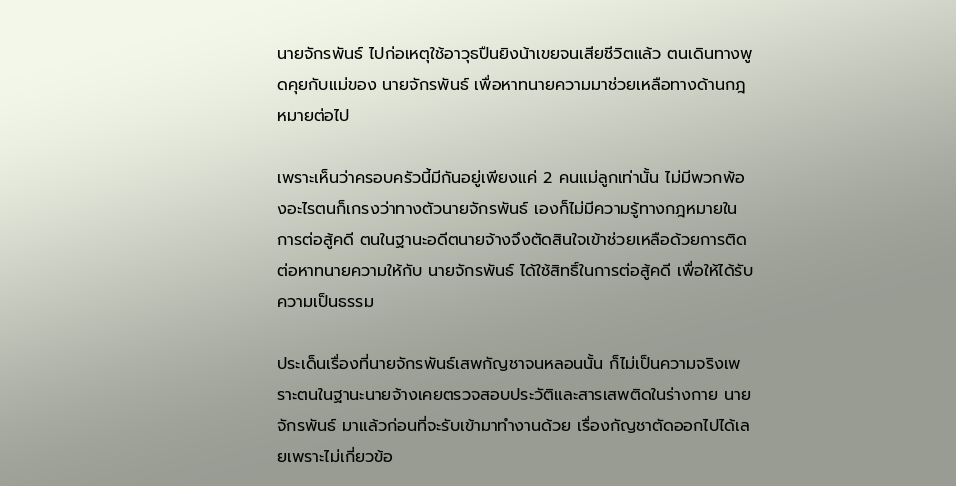นายจักรพันธ์ ไปก่อเหตุใช้อาวุธปืนยิงน้าเขยจนเสียชีวิตแล้ว ตนเดินทางพูดคุยกับแม่ของ นายจักรพันธ์ เพื่อหาทนายความมาช่วยเหลือทางด้านกฎหมายต่อไป

เพราะเห็นว่าครอบครัวนี้มีกันอยู่เพียงแค่ 2 คนแม่ลูกเท่านั้น ไม่มีพวกพ้องอะไรตนก็เกรงว่าทางตัวนายจักรพันธ์ เองก็ไม่มีความรู้ทางกฎหมายในการต่อสู้คดี ตนในฐานะอดีตนายจ้างจึงตัดสินใจเข้าช่วยเหลือด้วยการติดต่อหาทนายความให้กับ นายจักรพันธ์ ได้ใช้สิทธิ์ในการต่อสู้คดี เพื่อให้ได้รับความเป็นธรรม

ประเด็นเรื่องที่นายจักรพันธ์เสพกัญชาจนหลอนนั้น ก็ไม่เป็นความจริงเพราะตนในฐานะนายจ้างเคยตรวจสอบประวัติและสารเสพติดในร่างกาย นายจักรพันธ์ มาแล้วก่อนที่จะรับเข้ามาทำงานด้วย เรื่องกัญชาตัดออกไปได้เลยเพราะไม่เกี่ยวข้อ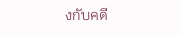งกับคดี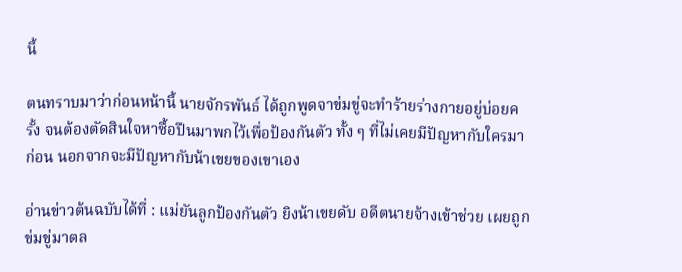นี้

ตนทราบมาว่าก่อนหน้านี้ นายจักรพันธ์ ได้ถูกพูดจาข่มขู่จะทำร้ายร่างกายอยู่บ่อยครั้ง จนต้องตัดสินใจหาซื้อปืนมาพกไว้เพื่อป้องกันตัว ทั้ง ๆ ที่ไม่เคยมีปัญหากับใครมาก่อน นอกจากจะมีปัญหากับน้าเขยของเขาเอง

อ่านข่าวต้นฉบับได้ที่ : แม่ยันลูกป้องกันตัว ยิงน้าเขยดับ อดีตนายจ้างเข้าช่วย เผยถูกข่มขู่มาตล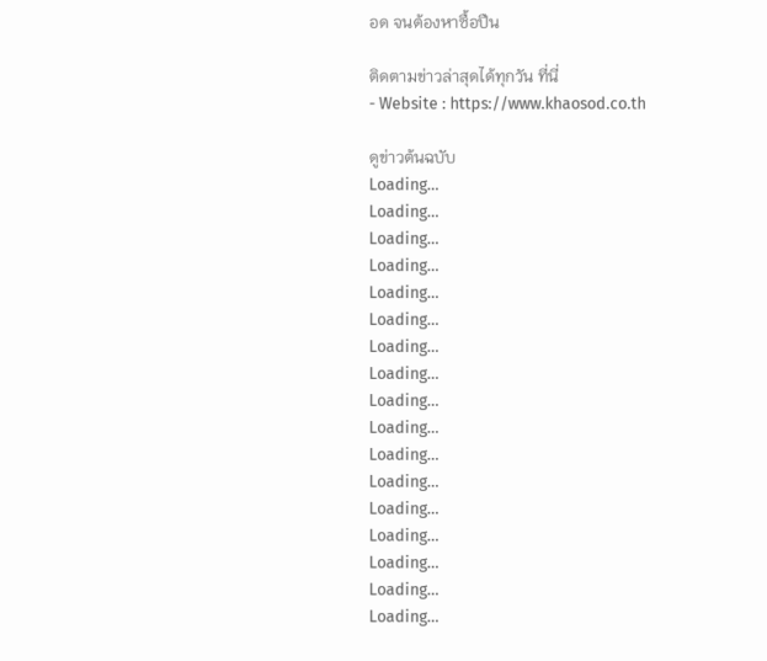อด จนต้องหาซื้อปืน

ติดตามข่าวล่าสุดได้ทุกวัน ที่นี่
- Website : https://www.khaosod.co.th

ดูข่าวต้นฉบับ
Loading...
Loading...
Loading...
Loading...
Loading...
Loading...
Loading...
Loading...
Loading...
Loading...
Loading...
Loading...
Loading...
Loading...
Loading...
Loading...
Loading...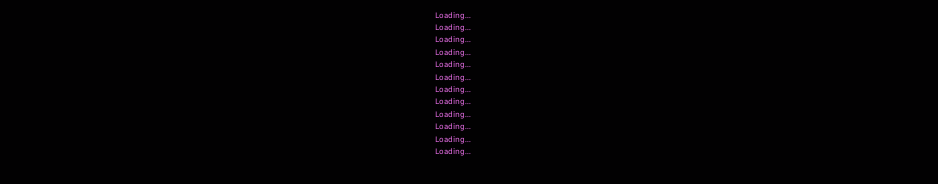Loading...
Loading...
Loading...
Loading...
Loading...
Loading...
Loading...
Loading...
Loading...
Loading...
Loading...
Loading...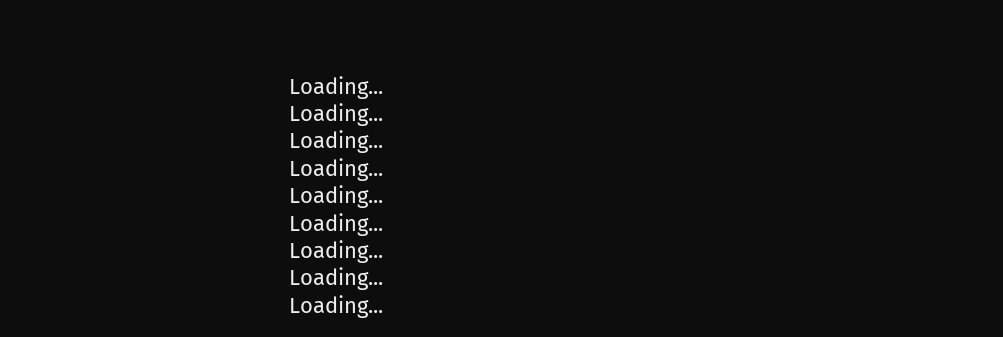Loading...
Loading...
Loading...
Loading...
Loading...
Loading...
Loading...
Loading...
Loading...